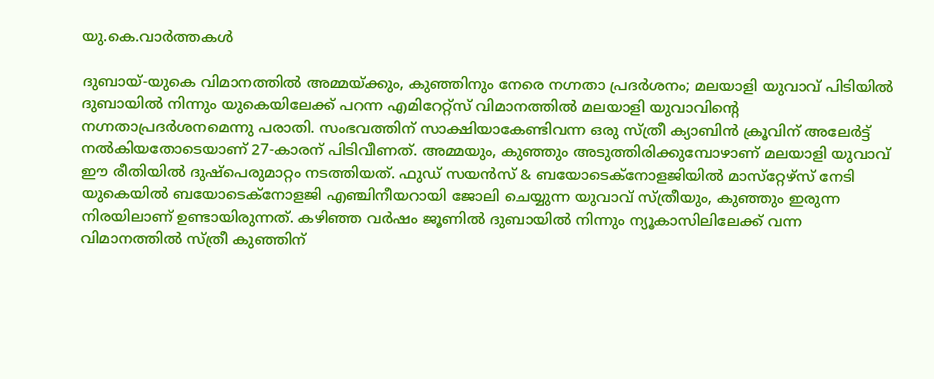യു.കെ.വാര്‍ത്തകള്‍

ദുബായ്-യുകെ വിമാനത്തില്‍ അമ്മയ്ക്കും, കുഞ്ഞിനും നേരെ നഗ്നതാ പ്രദര്‍ശനം; മലയാളി യുവാവ് പിടിയില്‍
ദുബായില്‍ നിന്നും യുകെയിലേക്ക് പറന്ന എമിറേറ്റ്‌സ് വിമാനത്തില്‍ മലയാളി യുവാവിന്റെ നഗ്നതാപ്രദര്‍ശനമെന്നു പരാതി. സംഭവത്തിന് സാക്ഷിയാകേണ്ടിവന്ന ഒരു സ്ത്രീ ക്യാബിന്‍ ക്രൂവിന് അലേര്‍ട്ട് നല്‍കിയതോടെയാണ് 27-കാരന് പിടിവീണത്. അമ്മയും, കുഞ്ഞും അടുത്തിരിക്കുമ്പോഴാണ് മലയാളി യുവാവ് ഈ രീതിയില്‍ ദുഷ്‌പെരുമാറ്റം നടത്തിയത്. ഫുഡ് സയന്‍സ് & ബയോടെക്‌നോളജിയില്‍ മാസ്‌റ്റേഴ്‌സ് നേടി യുകെയില്‍ ബയോടെക്‌നോളജി എഞ്ചിനീയറായി ജോലി ചെയ്യുന്ന യുവാവ് സ്ത്രീയും, കുഞ്ഞും ഇരുന്ന നിരയിലാണ് ഉണ്ടായിരുന്നത്. കഴിഞ്ഞ വര്‍ഷം ജൂണില്‍ ദുബായില്‍ നിന്നും ന്യൂകാസിലിലേക്ക് വന്ന വിമാനത്തില്‍ സ്ത്രീ കുഞ്ഞിന്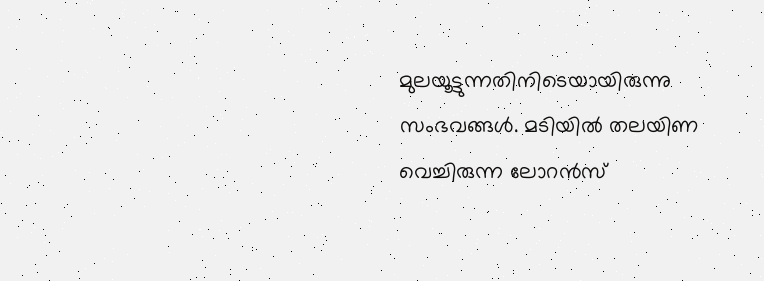മുലയൂട്ടുന്നതിനിടെയായിരുന്നു സംഭവങ്ങള്‍. മടിയില്‍ തലയിണ വെച്ചിരുന്ന ലോറന്‍സ്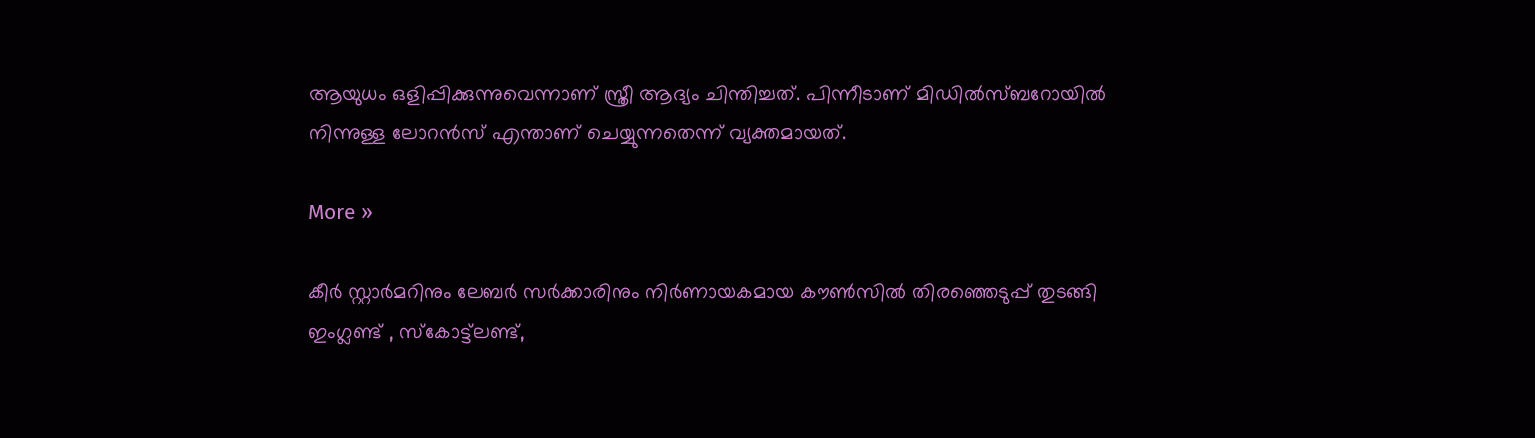ആയുധം ഒളിപ്പിക്കുന്നുവെന്നാണ് സ്ത്രീ ആദ്യം ചിന്തിച്ചത്. പിന്നീടാണ് മിഡില്‍സ്ബറോയില്‍ നിന്നുള്ള ലോറന്‍സ് എന്താണ് ചെയ്യുന്നതെന്ന് വ്യക്തമായത്.

More »

കീര്‍ സ്റ്റാര്‍മറിനും ലേബര്‍ സര്‍ക്കാരിനും നിര്‍ണായകമായ കൗണ്‍സില്‍ തിരഞ്ഞെടുപ്പ് തുടങ്ങി
ഇംഗ്ലണ്ട് , സ്‌കോട്ട്‌ലണ്ട്,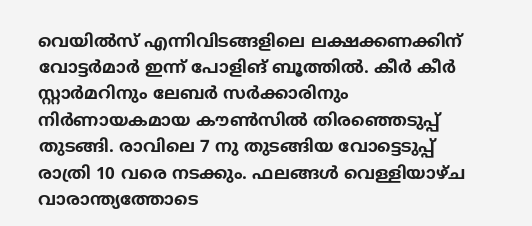വെയില്‍സ് എന്നിവിടങ്ങളിലെ ലക്ഷക്കണക്കിന് വോട്ടര്‍മാര്‍ ഇന്ന് പോളിങ് ബൂത്തില്‍. കീര്‍ കീര്‍ സ്റ്റാര്‍മറിനും ലേബര്‍ സര്‍ക്കാരിനും നിര്‍ണായകമായ കൗണ്‍സില്‍ തിരഞ്ഞെടുപ്പ് തുടങ്ങി. രാവിലെ 7 നു തുടങ്ങിയ വോട്ടെടുപ്പ് രാത്രി 10 വരെ നടക്കും. ഫലങ്ങള്‍ വെള്ളിയാഴ്ച വാരാന്ത്യത്തോടെ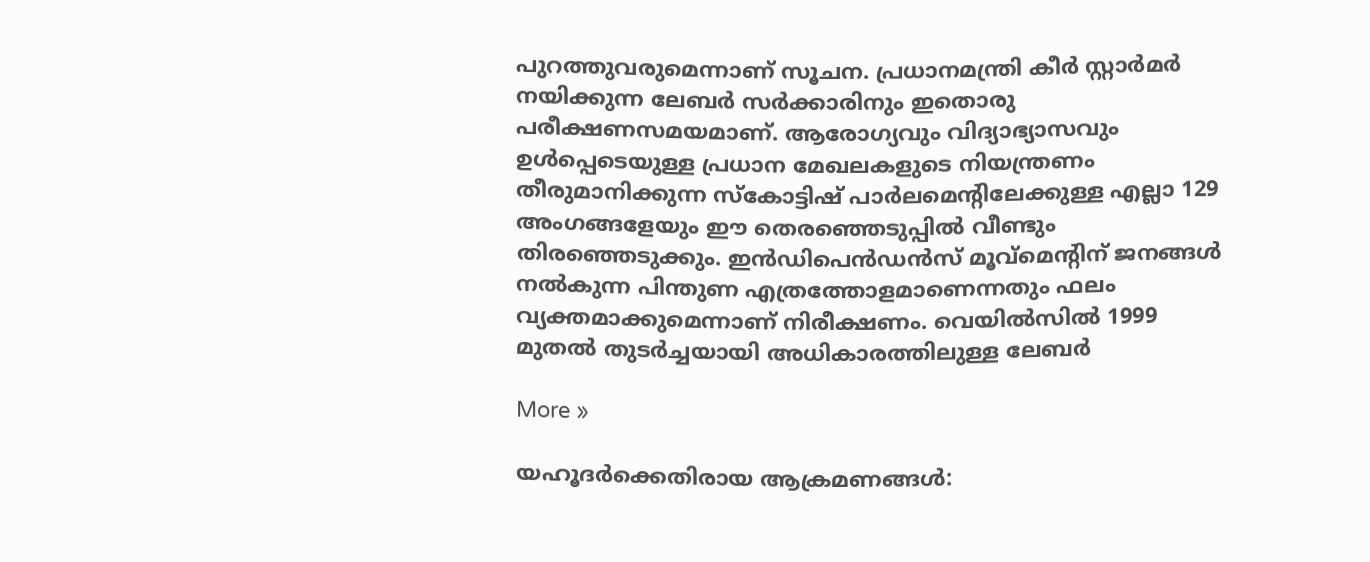പുറത്തുവരുമെന്നാണ് സൂചന. പ്രധാനമന്ത്രി കീര്‍ സ്റ്റാര്‍മര്‍ നയിക്കുന്ന ലേബര്‍ സര്‍ക്കാരിനും ഇതൊരു പരീക്ഷണസമയമാണ്. ആരോഗ്യവും വിദ്യാഭ്യാസവും ഉള്‍പ്പെടെയുള്ള പ്രധാന മേഖലകളുടെ നിയന്ത്രണം തീരുമാനിക്കുന്ന സ്‌കോട്ടിഷ് പാര്‍ലമെന്റിലേക്കുള്ള എല്ലാ 129 അംഗങ്ങളേയും ഈ തെരഞ്ഞെടുപ്പില്‍ വീണ്ടും തിരഞ്ഞെടുക്കും. ഇന്‍ഡിപെന്‍ഡന്‍സ് മൂവ്‌മെന്റിന് ജനങ്ങള്‍ നല്‍കുന്ന പിന്തുണ എത്രത്തോളമാണെന്നതും ഫലം വ്യക്തമാക്കുമെന്നാണ് നിരീക്ഷണം. വെയില്‍സില്‍ 1999 മുതല്‍ തുടര്‍ച്ചയായി അധികാരത്തിലുള്ള ലേബര്‍

More »

യഹൂദര്‍ക്കെതിരായ ആക്രമണങ്ങള്‍: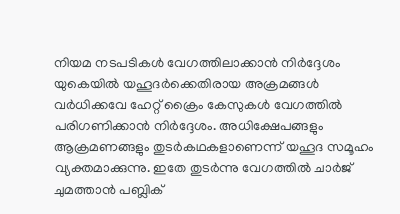നിയമ നടപടികള്‍ വേഗത്തിലാക്കാന്‍ നിര്‍ദ്ദേശം
യുകെയില്‍ യഹൂദര്‍ക്കെതിരായ അക്രമങ്ങള്‍ വര്‍ധിക്കവേ ഹേറ്റ് ക്രൈം കേസുകള്‍ വേഗത്തില്‍ പരിഗണിക്കാന്‍ നിര്‍ദ്ദേശം. അധിക്ഷേപങ്ങളും ആക്രമണങ്ങളും തുടര്‍കഥകളാണെന്ന് യഹൂദ സമൂഹം വ്യക്തമാക്കുന്നു. ഇതേ തുടര്‍ന്നു വേഗത്തില്‍ ചാര്‍ജ് ചുമത്താന്‍ പബ്ലിക്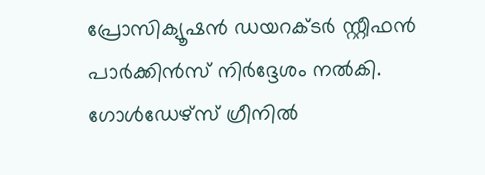പ്രോസിക്യൂഷന്‍ ഡയറക്ടര്‍ സ്റ്റീഫന്‍ പാര്‍ക്കിന്‍സ് നിര്‍ദ്ദേശം നല്‍കി. ഗോള്‍ഡേഴ്‌സ് ഗ്രീനില്‍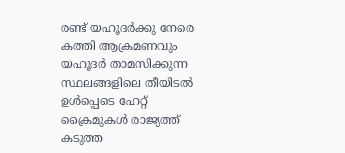രണ്ട് യഹൂദര്‍ക്കു നേരെ കത്തി ആക്രമണവും യഹൂദര്‍ താമസിക്കുന്ന സ്ഥലങ്ങളിലെ തീയിടല്‍ ഉള്‍പ്പെടെ ഹേറ്റ് ക്രൈമുകള്‍ രാജ്യത്ത് കടുത്ത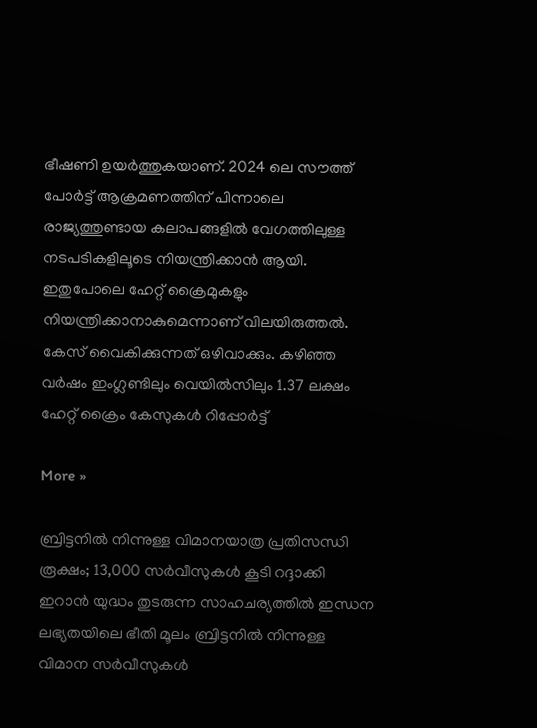ഭീഷണി ഉയര്‍ത്തുകയാണ്. 2024 ലെ സൗത്ത് പോര്‍ട്ട് ആക്രമണത്തിന് പിന്നാലെ രാജ്യത്തുണ്ടായ കലാപങ്ങളില്‍ വേഗത്തിലുള്ള നടപടികളിലൂടെ നിയന്ത്രിക്കാന്‍ ആയി. ഇതുപോലെ ഹേറ്റ് ക്രൈമുകളും നിയന്ത്രിക്കാനാകുമെന്നാണ് വിലയിരുത്തല്‍. കേസ് വൈകിക്കുന്നത് ഒഴിവാക്കും. കഴിഞ്ഞ വര്‍ഷം ഇംഗ്ലണ്ടിലും വെയില്‍സിലും 1.37 ലക്ഷം ഹേറ്റ് ക്രൈം കേസുകള്‍ റിപ്പോര്‍ട്ട്

More »

ബ്രിട്ടനില്‍ നിന്നുള്ള വിമാനയാത്ര പ്രതിസന്ധി രൂക്ഷം; 13,000 സര്‍വീസുകള്‍ കൂടി റദ്ദാക്കി
ഇറാന്‍ യുദ്ധം തുടരുന്ന സാഹചര്യത്തില്‍ ഇന്ധന ലഭ്യതയിലെ ഭീതി മൂലം ബ്രിട്ടനില്‍ നിന്നുള്ള വിമാന സര്‍വീസുകള്‍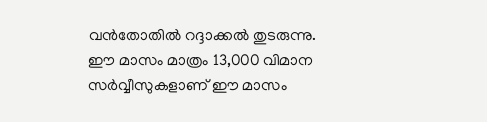വന്‍തോതില്‍ റദ്ദാക്കല്‍ തുടരുന്നു. ഈ മാസം മാത്രം 13,000 വിമാന സര്‍വ്വീസുകളാണ് ഈ മാസം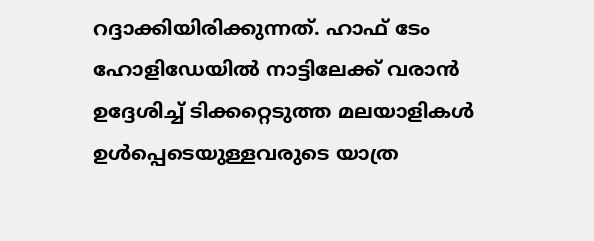റദ്ദാക്കിയിരിക്കുന്നത്. ഹാഫ് ടേം ഹോളിഡേയില്‍ നാട്ടിലേക്ക് വരാന്‍ ഉദ്ദേശിച്ച് ടിക്കറ്റെടുത്ത മലയാളികള്‍ ഉള്‍പ്പെടെയുള്ളവരുടെ യാത്ര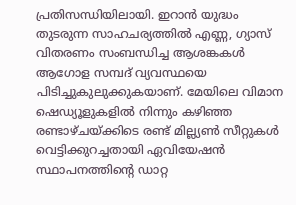പ്രതിസന്ധിയിലായി. ഇറാന്‍ യുദ്ധം തുടരുന്ന സാഹചര്യത്തില്‍ എണ്ണ, ഗ്യാസ് വിതരണം സംബന്ധിച്ച ആശങ്കകള്‍ ആഗോള സമ്പദ് വ്യവസ്ഥയെ പിടിച്ചുകുലുക്കുകയാണ്. മേയിലെ വിമാന ഷെഡ്യൂളുകളില്‍ നിന്നും കഴിഞ്ഞ രണ്ടാഴ്ചയ്ക്കിടെ രണ്ട് മില്ല്യണ്‍ സീറ്റുകള്‍ വെട്ടിക്കുറച്ചതായി ഏവിയേഷന്‍ സ്ഥാപനത്തിന്റെ ഡാറ്റ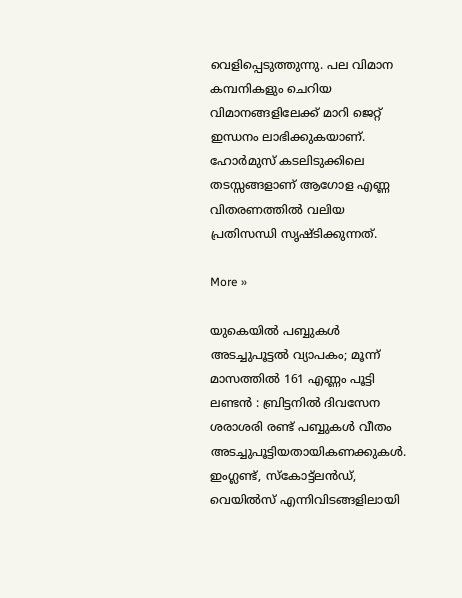വെളിപ്പെടുത്തുന്നു. പല വിമാന കമ്പനികളും ചെറിയ വിമാനങ്ങളിലേക്ക് മാറി ജെറ്റ് ഇന്ധനം ലാഭിക്കുകയാണ്. ഹോര്‍മുസ് കടലിടുക്കിലെ തടസ്സങ്ങളാണ് ആഗോള എണ്ണ വിതരണത്തില്‍ വലിയ പ്രതിസന്ധി സൃഷ്ടിക്കുന്നത്.

More »

യുകെയില്‍ പബ്ബുകള്‍ അടച്ചുപൂട്ടല്‍ വ്യാപകം; മൂന്ന് മാസത്തില്‍ 161 എണ്ണം പൂട്ടി
ലണ്ടന്‍ : ബ്രിട്ടനില്‍ ദിവസേന ശരാശരി രണ്ട് പബ്ബുകള്‍ വീതം അടച്ചുപൂട്ടിയതായികണക്കുകള്‍. ഇംഗ്ലണ്ട്, സ്‌കോട്ട്‌ലന്‍ഡ്, വെയില്‍സ് എന്നിവിടങ്ങളിലായി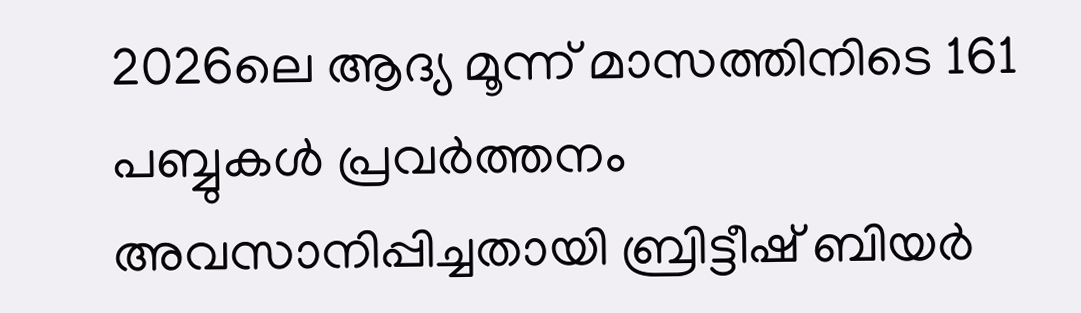2026ലെ ആദ്യ മൂന്ന് മാസത്തിനിടെ 161 പബ്ബുകള്‍ പ്രവര്‍ത്തനം അവസാനിപ്പിച്ചതായി ബ്രിട്ടീഷ് ബിയര്‍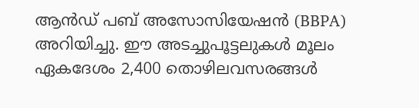ആന്‍ഡ് പബ് അസോസിയേഷന്‍ (BBPA) അറിയിച്ചു. ഈ അടച്ചുപൂട്ടലുകള്‍ മൂലം ഏകദേശം 2,400 തൊഴിലവസരങ്ങള്‍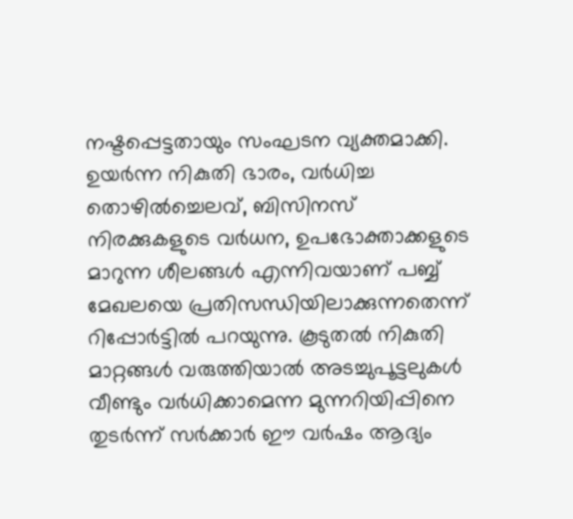നഷ്ടപ്പെട്ടതായും സംഘടന വ്യക്തമാക്കി. ഉയര്‍ന്ന നികുതി ഭാരം, വര്‍ധിച്ച തൊഴില്‍ച്ചെലവ്, ബിസിനസ് നിരക്കുകളുടെ വര്‍ധന, ഉപഭോക്താക്കളുടെ മാറുന്ന ശീലങ്ങള്‍ എന്നിവയാണ് പബ്ബ് മേഖലയെ പ്രതിസന്ധിയിലാക്കുന്നതെന്ന് റിപ്പോര്‍ട്ടില്‍ പറയുന്നു. കൂടുതല്‍ നികുതി മാറ്റങ്ങള്‍ വരുത്തിയാല്‍ അടച്ചുപൂട്ടലുകള്‍ വീണ്ടും വര്‍ധിക്കാമെന്ന മുന്നറിയിപ്പിനെ തുടര്‍ന്ന് സര്‍ക്കാര്‍ ഈ വര്‍ഷം ആദ്യം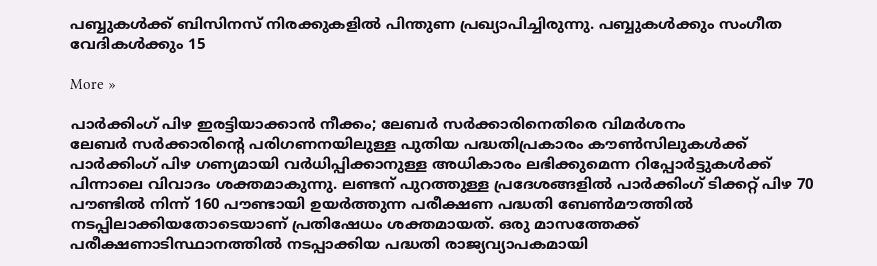പബ്ബുകള്‍ക്ക് ബിസിനസ് നിരക്കുകളില്‍ പിന്തുണ പ്രഖ്യാപിച്ചിരുന്നു. പബ്ബുകള്‍ക്കും സംഗീത വേദികള്‍ക്കും 15

More »

പാര്‍ക്കിംഗ് പിഴ ഇരട്ടിയാക്കാന്‍ നീക്കം; ലേബര്‍ സര്‍ക്കാരിനെതിരെ വിമര്‍ശനം
ലേബര്‍ സര്‍ക്കാരിന്റെ പരിഗണനയിലുള്ള പുതിയ പദ്ധതിപ്രകാരം കൗണ്‍സിലുകള്‍ക്ക് പാര്‍ക്കിംഗ് പിഴ ഗണ്യമായി വര്‍ധിപ്പിക്കാനുള്ള അധികാരം ലഭിക്കുമെന്ന റിപ്പോര്‍ട്ടുകള്‍ക്ക് പിന്നാലെ വിവാദം ശക്തമാകുന്നു. ലണ്ടന് പുറത്തുള്ള പ്രദേശങ്ങളില്‍ പാര്‍ക്കിംഗ് ടിക്കറ്റ് പിഴ 70 പൗണ്ടില്‍ നിന്ന് 160 പൗണ്ടായി ഉയര്‍ത്തുന്ന പരീക്ഷണ പദ്ധതി ബേണ്‍മൗത്തില്‍ നടപ്പിലാക്കിയതോടെയാണ് പ്രതിഷേധം ശക്തമായത്. ഒരു മാസത്തേക്ക് പരീക്ഷണാടിസ്ഥാനത്തില്‍ നടപ്പാക്കിയ പദ്ധതി രാജ്യവ്യാപകമായി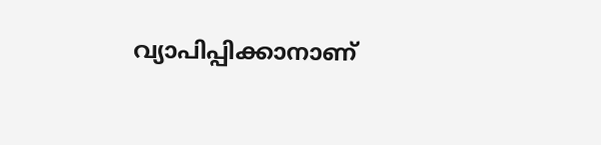വ്യാപിപ്പിക്കാനാണ്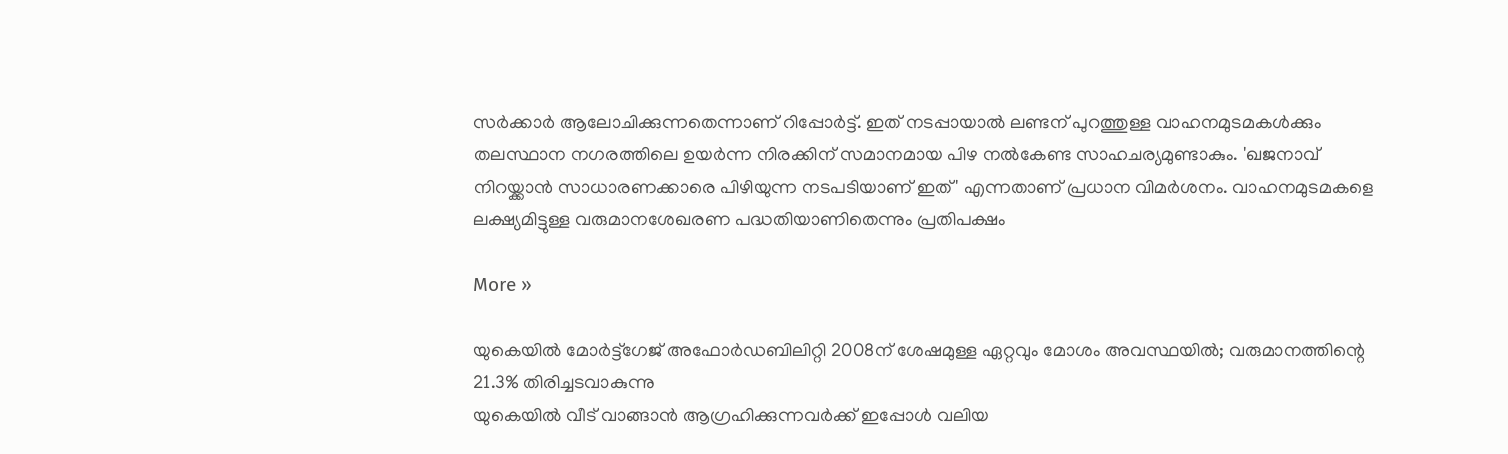സര്‍ക്കാര്‍ ആലോചിക്കുന്നതെന്നാണ് റിപ്പോര്‍ട്ട്. ഇത് നടപ്പായാല്‍ ലണ്ടന് പുറത്തുള്ള വാഹനമുടമകള്‍ക്കും തലസ്ഥാന നഗരത്തിലെ ഉയര്‍ന്ന നിരക്കിന് സമാനമായ പിഴ നല്‍കേണ്ട സാഹചര്യമുണ്ടാകും. 'ഖജനാവ് നിറയ്ക്കാന്‍ സാധാരണക്കാരെ പിഴിയുന്ന നടപടിയാണ് ഇത്' എന്നതാണ് പ്രധാന വിമര്‍ശനം. വാഹനമുടമകളെ ലക്ഷ്യമിട്ടുള്ള വരുമാനശേഖരണ പദ്ധതിയാണിതെന്നും പ്രതിപക്ഷം

More »

യുകെയില്‍ മോര്‍ട്ട്‌ഗേജ് അഫോര്‍ഡബിലിറ്റി 2008ന് ശേഷമുള്ള ഏറ്റവും മോശം അവസ്ഥയില്‍; വരുമാനത്തിന്റെ 21.3% തിരിച്ചടവാകുന്നു
യുകെയില്‍ വീട് വാങ്ങാന്‍ ആഗ്രഹിക്കുന്നവര്‍ക്ക് ഇപ്പോള്‍ വലിയ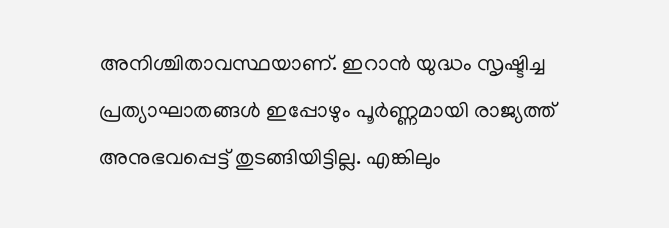അനിശ്ചിതാവസ്ഥയാണ്. ഇറാന്‍ യുദ്ധം സൃഷ്ടിച്ച പ്രത്യാഘാതങ്ങള്‍ ഇപ്പോഴും പൂര്‍ണ്ണമായി രാജ്യത്ത് അനുഭവപ്പെട്ട് തുടങ്ങിയിട്ടില്ല. എങ്കിലും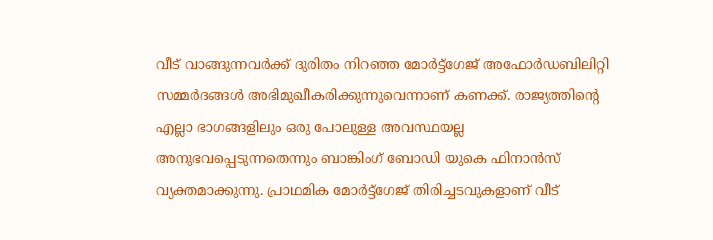വീട് വാങ്ങുന്നവര്‍ക്ക് ദുരിതം നിറഞ്ഞ മോര്‍ട്ട്‌ഗേജ് അഫോര്‍ഡബിലിറ്റി സമ്മര്‍ദങ്ങള്‍ അഭിമുഖീകരിക്കുന്നുവെന്നാണ് കണക്ക്. രാജ്യത്തിന്റെ എല്ലാ ഭാഗങ്ങളിലും ഒരു പോലുള്ള അവസ്ഥയല്ല അനുഭവപ്പെടുന്നതെന്നും ബാങ്കിംഗ് ബോഡി യുകെ ഫിനാന്‍സ് വ്യക്തമാക്കുന്നു. പ്രാഥമിക മോര്‍ട്ട്‌ഗേജ് തിരിച്ചടവുകളാണ് വീട്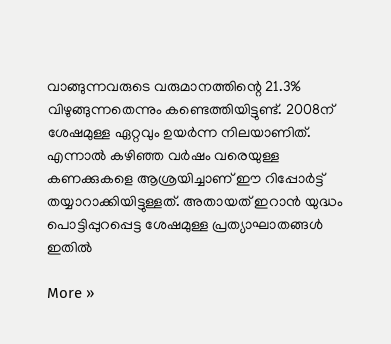വാങ്ങുന്നവരുടെ വരുമാനത്തിന്റെ 21.3% വിഴുങ്ങുന്നതെന്നും കണ്ടെത്തിയിട്ടുണ്ട്. 2008ന് ശേഷമുള്ള ഏറ്റവും ഉയര്‍ന്ന നിലയാണിത്. എന്നാല്‍ കഴിഞ്ഞ വര്‍ഷം വരെയുള്ള കണക്കുകളെ ആശ്രയിച്ചാണ് ഈ റിപ്പോര്‍ട്ട് തയ്യാറാക്കിയിട്ടുള്ളത്. അതായത് ഇറാന്‍ യുദ്ധം പൊട്ടിപ്പുറപ്പെട്ട ശേഷമുള്ള പ്രത്യാഘാതങ്ങള്‍ ഇതില്‍

More »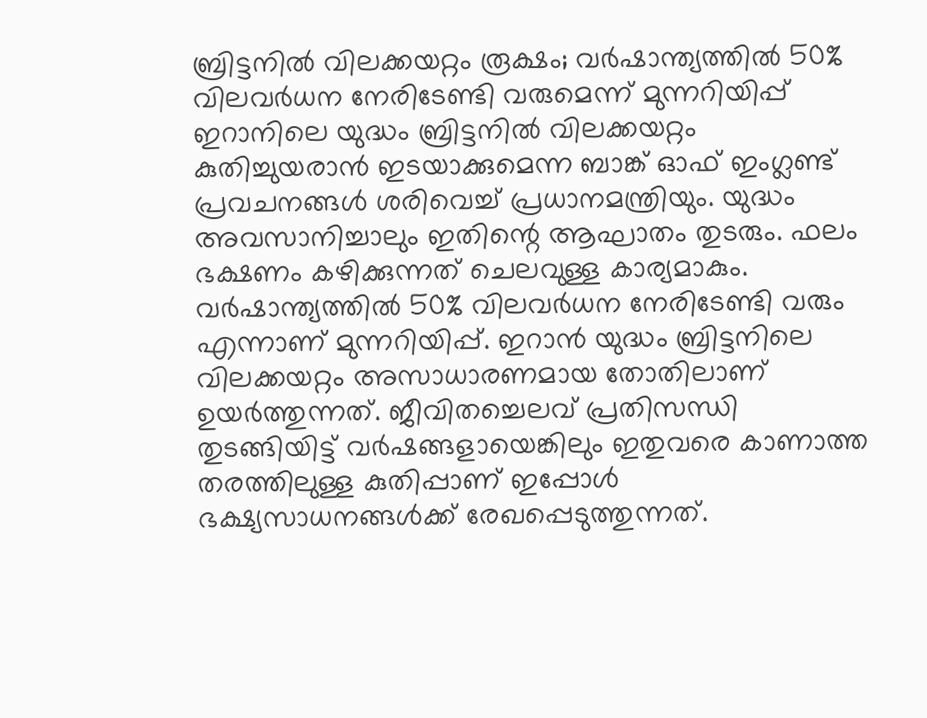ബ്രിട്ടനില്‍ വിലക്കയറ്റം രൂക്ഷം; വര്‍ഷാന്ത്യത്തില്‍ 50% വിലവര്‍ധന നേരിടേണ്ടി വരുമെന്ന് മുന്നറിയിപ്പ്
ഇറാനിലെ യുദ്ധം ബ്രിട്ടനില്‍ വിലക്കയറ്റം കുതിച്ചുയരാന്‍ ഇടയാക്കുമെന്ന ബാങ്ക് ഓഫ് ഇംഗ്ലണ്ട് പ്രവചനങ്ങള്‍ ശരിവെച്ച് പ്രധാനമന്ത്രിയും. യുദ്ധം അവസാനിച്ചാലും ഇതിന്റെ ആഘാതം തുടരും. ഫലം ഭക്ഷണം കഴിക്കുന്നത് ചെലവുള്ള കാര്യമാകും. വര്‍ഷാന്ത്യത്തില്‍ 50% വിലവര്‍ധന നേരിടേണ്ടി വരും എന്നാണ് മുന്നറിയിപ്പ്. ഇറാന്‍ യുദ്ധം ബ്രിട്ടനിലെ വിലക്കയറ്റം അസാധാരണമായ തോതിലാണ് ഉയര്‍ത്തുന്നത്. ജീവിതച്ചെലവ് പ്രതിസന്ധി തുടങ്ങിയിട്ട് വര്‍ഷങ്ങളായെങ്കിലും ഇതുവരെ കാണാത്ത തരത്തിലുള്ള കുതിപ്പാണ് ഇപ്പോള്‍ ഭക്ഷ്യസാധനങ്ങള്‍ക്ക് രേഖപ്പെടുത്തുന്നത്.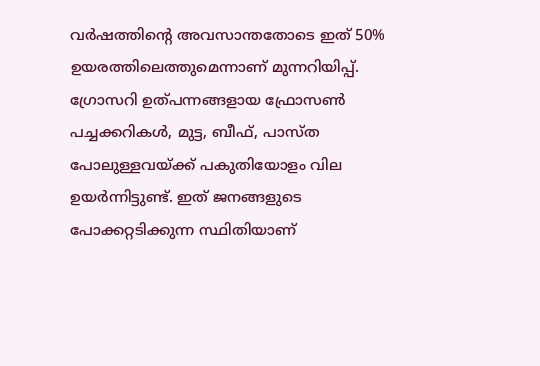വര്‍ഷത്തിന്റെ അവസാന്തതോടെ ഇത് 50% ഉയരത്തിലെത്തുമെന്നാണ് മുന്നറിയിപ്പ്. ഗ്രോസറി ഉത്പന്നങ്ങളായ ഫ്രോസണ്‍ പച്ചക്കറികള്‍, മുട്ട, ബീഫ്, പാസ്ത പോലുള്ളവയ്ക്ക് പകുതിയോളം വില ഉയര്‍ന്നിട്ടുണ്ട്. ഇത് ജനങ്ങളുടെ പോക്കറ്റടിക്കുന്ന സ്ഥിതിയാണ്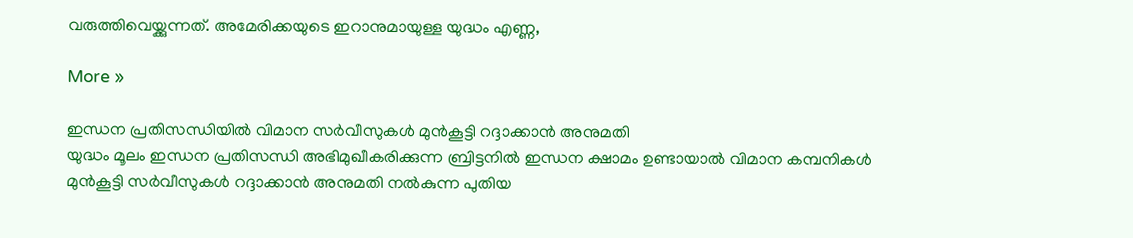വരുത്തിവെയ്ക്കുന്നത്. അമേരിക്കയുടെ ഇറാനുമായുള്ള യുദ്ധം എണ്ണ,

More »

ഇന്ധന പ്രതിസന്ധിയില്‍ വിമാന സര്‍വീസുകള്‍ മുന്‍കൂട്ടി റദ്ദാക്കാന്‍ അനുമതി
യുദ്ധം മൂലം ഇന്ധന പ്രതിസന്ധി അഭിമുഖീകരിക്കുന്ന ബ്രിട്ടനില്‍ ഇന്ധന ക്ഷാമം ഉണ്ടായാല്‍ വിമാന കമ്പനികള്‍ മുന്‍കൂട്ടി സര്‍വീസുകള്‍ റദ്ദാക്കാന്‍ അനുമതി നല്‍കുന്ന പുതിയ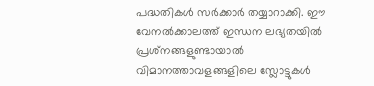പദ്ധതികള്‍ സര്‍ക്കാര്‍ തയ്യാറാക്കി. ഈ വേനല്‍ക്കാലത്ത് ഇന്ധന ലഭ്യതയില്‍ പ്രശ്‌നങ്ങളുണ്ടായാല്‍ വിമാനത്താവളങ്ങളിലെ സ്ലോട്ടുകള്‍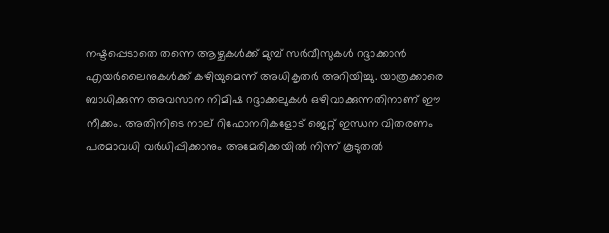നഷ്ടപ്പെടാതെ തന്നെ ആഴ്ചകള്‍ക്ക് മുമ്പ് സര്‍വീസുകള്‍ റദ്ദാക്കാന്‍ എയര്‍ലൈനുകള്‍ക്ക് കഴിയുമെന്ന് അധികൃതര്‍ അറിയിച്ചു. യാത്രക്കാരെ ബാധിക്കുന്ന അവസാന നിമിഷ റദ്ദാക്കലുകള്‍ ഒഴിവാക്കുന്നതിനാണ് ഈ നീക്കം. അതിനിടെ നാല് റിഫോനറികളോട് ജെറ്റ് ഇന്ധന വിതരണം പരമാവധി വര്‍ധിപ്പിക്കാനും അമേരിക്കയില്‍ നിന്ന് കൂടുതല്‍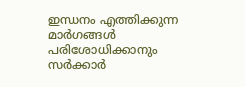ഇന്ധനം എത്തിക്കുന്ന മാര്‍ഗങ്ങള്‍ പരിശോധിക്കാനും സര്‍ക്കാര്‍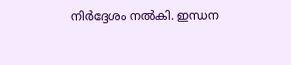നിര്‍ദ്ദേശം നല്‍കി. ഇന്ധന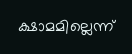ക്ഷാമമില്ലെന്ന്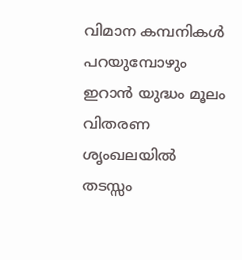വിമാന കമ്പനികള്‍ പറയുമ്പോഴും ഇറാന്‍ യുദ്ധം മൂലം വിതരണ ശൃംഖലയില്‍ തടസ്സം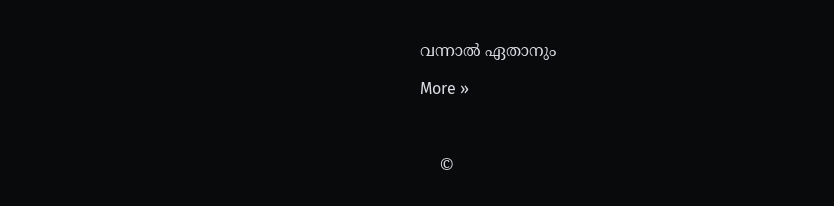വന്നാല്‍ ഏതാനും

More »



    ©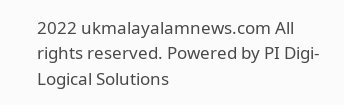2022 ukmalayalamnews.com All rights reserved. Powered by PI Digi-Logical Solutions